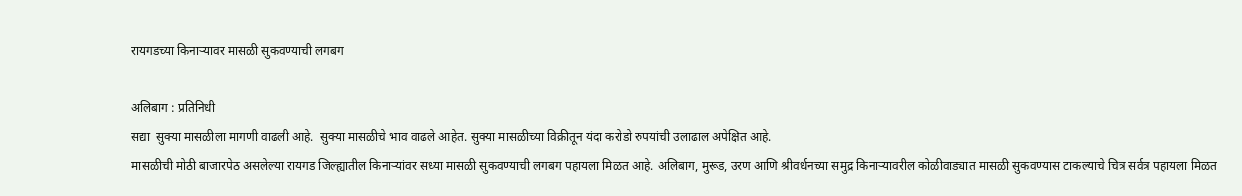रायगडच्या किनार्‍यावर मासळी सुकवण्याची लगबग

अलिबाग : प्रतिनिधी
सद्या  सुक्या मासळीला मागणी वाढली आहे.  सुक्या मासळीचे भाव वाढले आहेत. सुक्या मासळीच्या विक्रीतून यंदा करोडो रुपयांची उलाढाल अपेक्षित आहे.
मासळीची मोठी बाजारपेठ असलेल्या रायगड जिल्ह्यातील किनार्‍यांवर सध्या मासळी सुकवण्याची लगबग पहायला मिळत आहे. अलिबाग, मुरूड, उरण आणि श्रीवर्धनच्या समुद्र किनार्‍यावरील कोळीवाड्यात मासळी सुकवण्यास टाकल्याचे चित्र सर्वत्र पहायला मिळत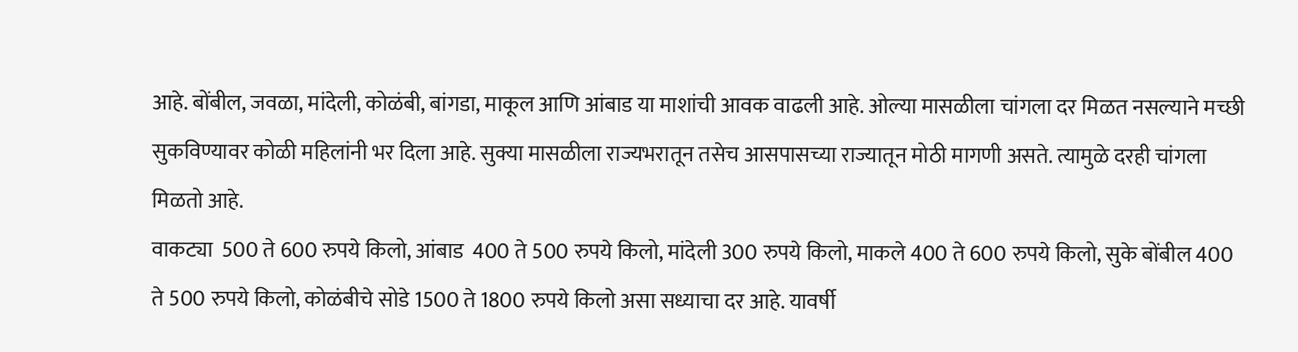आहे. बोंबील, जवळा, मांदेली, कोळंबी, बांगडा, माकूल आणि आंबाड या माशांची आवक वाढली आहे. ओल्या मासळीला चांगला दर मिळत नसल्याने मच्छी सुकविण्यावर कोळी महिलांनी भर दिला आहे. सुक्या मासळीला राज्यभरातून तसेच आसपासच्या राज्यातून मोठी मागणी असते. त्यामुळे दरही चांगला मिळतो आहे.
वाकट्या  500 ते 600 रुपये किलो, आंबाड  400 ते 500 रुपये किलो, मांदेली 300 रुपये किलो, माकले 400 ते 600 रुपये किलो, सुके बोंबील 400 ते 500 रुपये किलो, कोळंबीचे सोडे 1500 ते 1800 रुपये किलो असा सध्याचा दर आहे. यावर्षी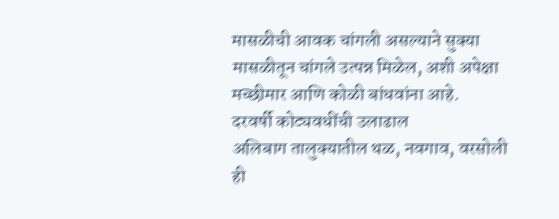मासळीची आवक चांगली असल्याने सुक्या मासळीतून चांगले उत्पन्न मिळेल, अशी अपेक्षा मच्छीमार आणि कोळी बांधवांना आहे.
दरवर्षी कोट्यवधींची उलाढाल
अलिबाग तालुक्यातील थळ, नवगाव, वरसोली ही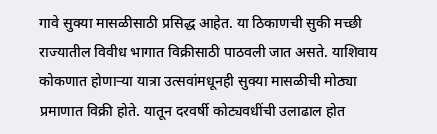गावे सुक्या मासळीसाठी प्रसिद्ध आहेत. या ठिकाणची सुकी मच्छी राज्यातील विवीध भागात विक्रीसाठी पाठवली जात असते. याशिवाय कोकणात होणार्‍या यात्रा उत्सवांमधूनही सुक्या मासळीची मोठ्या प्रमाणात विक्री होते. यातून दरवर्षी कोट्यवधींची उलाढाल होत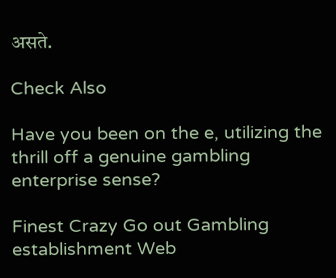असते.

Check Also

Have you been on the e, utilizing the thrill off a genuine gambling enterprise sense?

Finest Crazy Go out Gambling establishment Web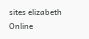sites elizabeth Online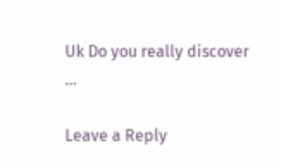Uk Do you really discover …

Leave a Reply